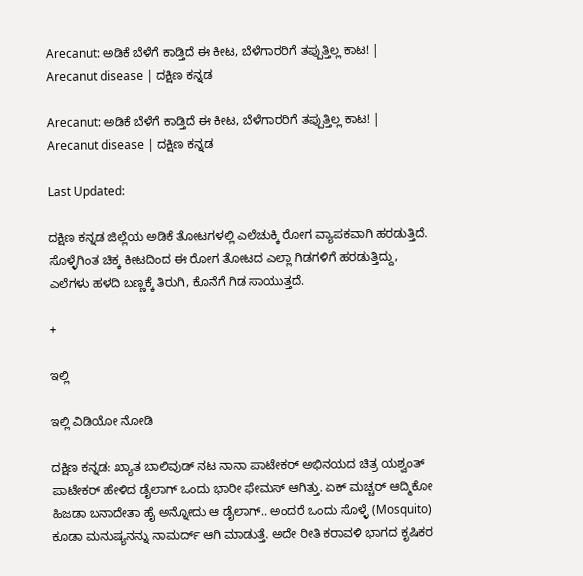Arecanut: ಅಡಿಕೆ ಬೆಳೆಗೆ ಕಾಡ್ತಿದೆ ಈ ಕೀಟ, ಬೆಳೆಗಾರರಿಗೆ ತಪ್ಪುತ್ತಿಲ್ಲ ಕಾಟ! | Arecanut disease | ದಕ್ಷಿಣ ಕನ್ನಡ

Arecanut: ಅಡಿಕೆ ಬೆಳೆಗೆ ಕಾಡ್ತಿದೆ ಈ ಕೀಟ, ಬೆಳೆಗಾರರಿಗೆ ತಪ್ಪುತ್ತಿಲ್ಲ ಕಾಟ! | Arecanut disease | ದಕ್ಷಿಣ ಕನ್ನಡ

Last Updated:

ದಕ್ಷಿಣ ಕನ್ನಡ ಜಿಲ್ಲೆಯ ಅಡಿಕೆ ತೋಟಗಳಲ್ಲಿ ಎಲೆಚುಕ್ಕಿ ರೋಗ ವ್ಯಾಪಕವಾಗಿ ಹರಡುತ್ತಿದೆ. ಸೊಳ್ಳೆಗಿಂತ ಚಿಕ್ಕ ಕೀಟದಿಂದ ಈ ರೋಗ ತೋಟದ ಎಲ್ಲಾ ಗಿಡಗಳಿಗೆ ಹರಡುತ್ತಿದ್ದು, ಎಲೆಗಳು ಹಳದಿ ಬಣ್ಣಕ್ಕೆ ತಿರುಗಿ, ಕೊನೆಗೆ ಗಿಡ ಸಾಯುತ್ತದೆ.

+

ಇಲ್ಲಿ

ಇಲ್ಲಿ ವಿಡಿಯೋ ನೋಡಿ

ದಕ್ಷಿಣ ಕನ್ನಡ: ಖ್ಯಾತ ಬಾಲಿವುಡ್ ನಟ ನಾನಾ ಪಾಟೇಕರ್ ಅಭಿನಯದ ಚಿತ್ರ ಯಶ್ವಂತ್ ಪಾಟೇಕರ್ ಹೇಳಿದ ಡೈಲಾಗ್ ಒಂದು ಭಾರೀ ಫೇಮಸ್ ಆಗಿತ್ತು. ಏಕ್ ಮಚ್ಚರ್ ಆದ್ಮಿಕೋ ಹಿಜಡಾ ಬನಾದೇತಾ ಹೈ ಅನ್ನೋದು ಆ ಡೈಲಾಗ್.. ಅಂದರೆ ಒಂದು ಸೊಳ್ಳೆ (Mosquito) ಕೂಡಾ ಮನುಷ್ಯನನ್ನು ನಾಮರ್ದ್ ಆಗಿ ಮಾಡುತ್ತೆ. ಅದೇ ರೀತಿ ಕರಾವಳಿ ಭಾಗದ ಕೃಷಿಕರ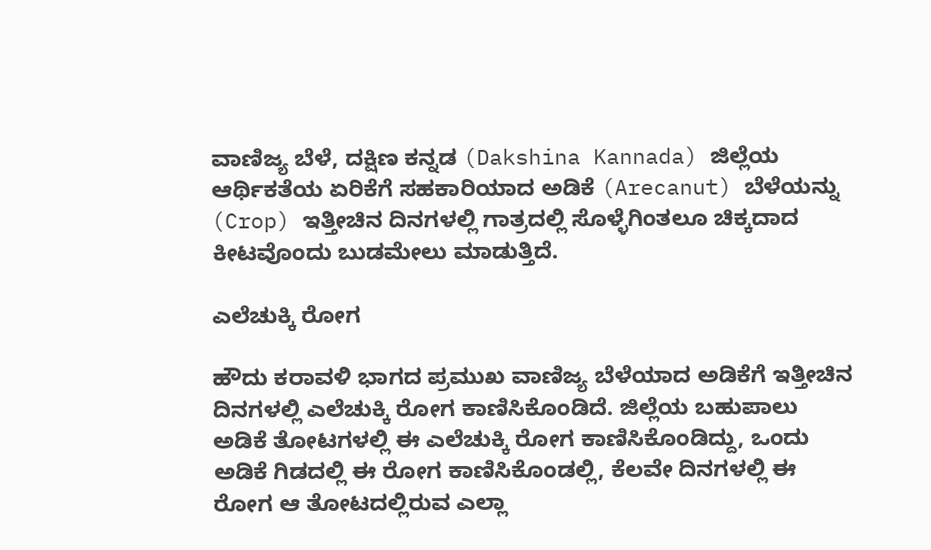ವಾಣಿಜ್ಯ ಬೆಳೆ, ದಕ್ಷಿಣ ಕನ್ನಡ (Dakshina Kannada) ಜಿಲ್ಲೆಯ ಆರ್ಥಿಕತೆಯ ಏರಿಕೆಗೆ ಸಹಕಾರಿಯಾದ ಅಡಿಕೆ (Arecanut) ಬೆಳೆಯನ್ನು (Crop) ಇತ್ತೀಚಿನ ದಿನಗಳಲ್ಲಿ ಗಾತ್ರದಲ್ಲಿ ಸೊಳ್ಳೆಗಿಂತಲೂ ಚಿಕ್ಕದಾದ ಕೀಟವೊಂದು ಬುಡಮೇಲು ಮಾಡುತ್ತಿದೆ.

ಎಲೆಚುಕ್ಕಿ ರೋಗ

ಹೌದು ಕರಾವಳಿ ಭಾಗದ ಪ್ರಮುಖ ವಾಣಿಜ್ಯ ಬೆಳೆಯಾದ ಅಡಿಕೆಗೆ ಇತ್ತೀಚಿನ ದಿನಗಳಲ್ಲಿ ಎಲೆಚುಕ್ಕಿ ರೋಗ ಕಾಣಿಸಿಕೊಂಡಿದೆ. ಜಿಲ್ಲೆಯ ಬಹುಪಾಲು ಅಡಿಕೆ ತೋಟಗಳಲ್ಲಿ ಈ ಎಲೆಚುಕ್ಕಿ ರೋಗ ಕಾಣಿಸಿಕೊಂಡಿದ್ದು, ಒಂದು ಅಡಿಕೆ ಗಿಡದಲ್ಲಿ ಈ ರೋಗ ಕಾಣಿಸಿಕೊಂಡಲ್ಲಿ, ಕೆಲವೇ ದಿನಗಳಲ್ಲಿ ಈ ರೋಗ ಆ ತೋಟದಲ್ಲಿರುವ ಎಲ್ಲಾ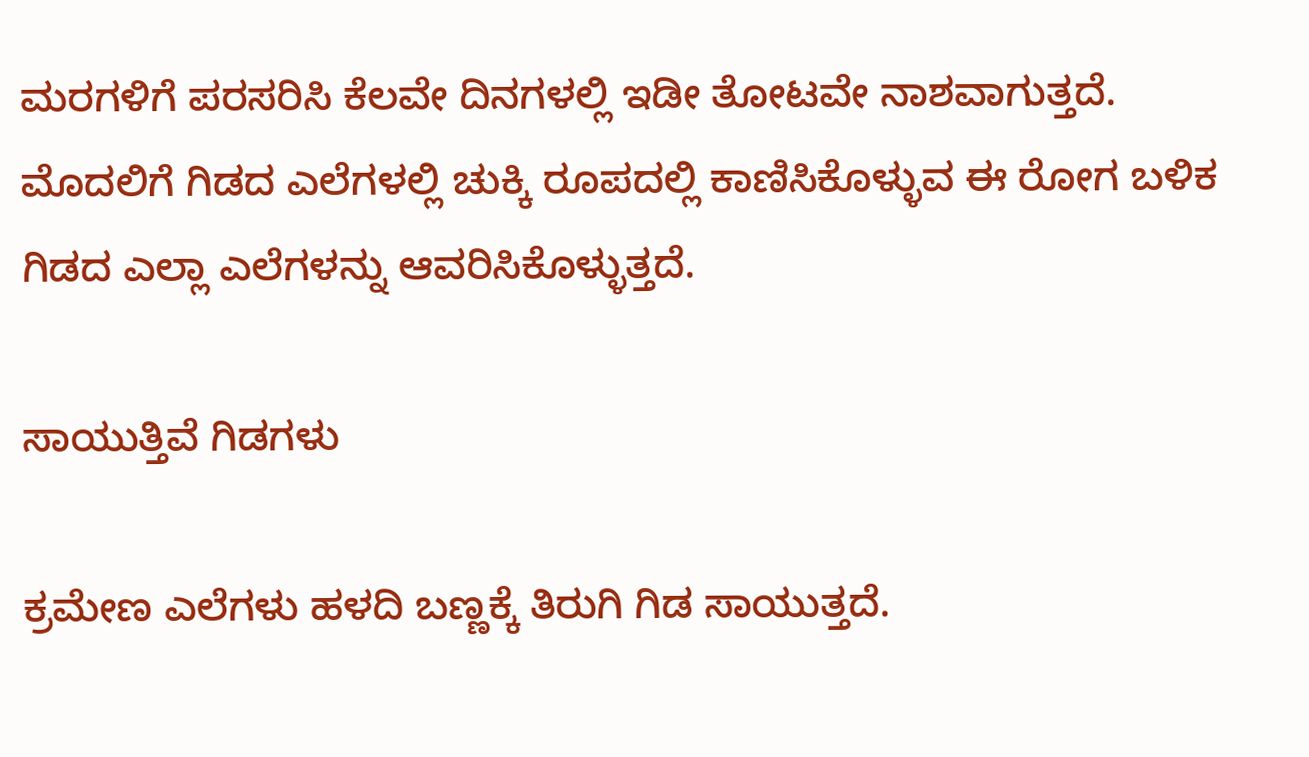ಮರಗಳಿಗೆ ಪರಸರಿಸಿ ಕೆಲವೇ ದಿನಗಳಲ್ಲಿ ಇಡೀ ತೋಟವೇ ನಾಶವಾಗುತ್ತದೆ. ಮೊದಲಿಗೆ ಗಿಡದ ಎಲೆಗಳಲ್ಲಿ ಚುಕ್ಕಿ ರೂಪದಲ್ಲಿ ಕಾಣಿಸಿಕೊಳ್ಳುವ ಈ ರೋಗ ಬಳಿಕ ಗಿಡದ ಎಲ್ಲಾ ಎಲೆಗಳನ್ನು ಆವರಿಸಿಕೊಳ್ಳುತ್ತದೆ.

ಸಾಯುತ್ತಿವೆ ಗಿಡಗಳು

ಕ್ರಮೇಣ ಎಲೆಗಳು ಹಳದಿ ಬಣ್ಣಕ್ಕೆ ತಿರುಗಿ ಗಿಡ ಸಾಯುತ್ತದೆ.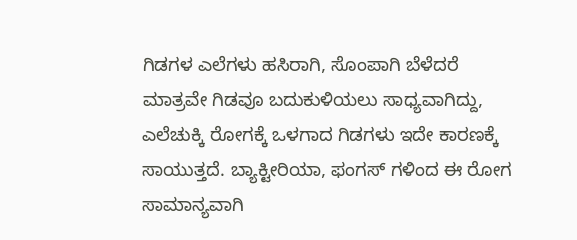ಗಿಡಗಳ ಎಲೆಗಳು ಹಸಿರಾಗಿ, ಸೊಂಪಾಗಿ ಬೆಳೆದರೆ ಮಾತ್ರವೇ ಗಿಡವೂ ಬದುಕುಳಿಯಲು ಸಾಧ್ಯವಾಗಿದ್ದು, ಎಲೆಚುಕ್ಕಿ ರೋಗಕ್ಕೆ ಒಳಗಾದ ಗಿಡಗಳು ಇದೇ ಕಾರಣಕ್ಕೆ ಸಾಯುತ್ತದೆ. ಬ್ಯಾಕ್ಟೀರಿಯಾ, ಫಂಗಸ್ ಗಳಿಂದ ಈ ರೋಗ ಸಾಮಾನ್ಯವಾಗಿ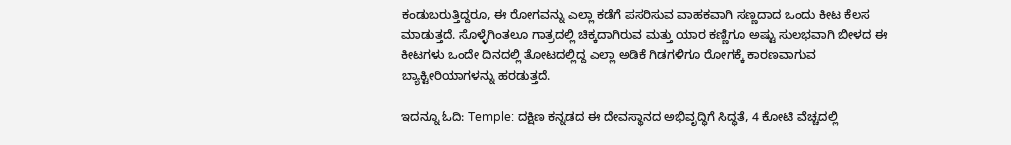ಕಂಡುಬರುತ್ತಿದ್ದರೂ, ಈ ರೋಗವನ್ನು ಎಲ್ಲಾ ಕಡೆಗೆ ಪಸರಿಸುವ ವಾಹಕವಾಗಿ ಸಣ್ಣದಾದ ಒಂದು ಕೀಟ ಕೆಲಸ ಮಾಡುತ್ತದೆ. ಸೊಳ್ಳೆಗಿಂತಲೂ ಗಾತ್ರದಲ್ಲಿ ಚಿಕ್ಕದಾಗಿರುವ ಮತ್ತು ಯಾರ ಕಣ್ಣಿಗೂ ಅಷ್ಟು ಸುಲಭವಾಗಿ ಬೀಳದ ಈ ಕೀಟಗಳು ಒಂದೇ ದಿನದಲ್ಲಿ ತೋಟದಲ್ಲಿದ್ದ ಎಲ್ಲಾ ಅಡಿಕೆ ಗಿಡಗಳಿಗೂ ರೋಗಕ್ಕೆ ಕಾರಣವಾಗುವ ಬ್ಯಾಕ್ಟೀರಿಯಾಗಳನ್ನು ಹರಡುತ್ತದೆ.

ಇದನ್ನೂ ಓದಿ: Temple: ದಕ್ಷಿಣ ಕನ್ನಡದ ಈ ದೇವಸ್ಥಾನದ ಅಭಿವೃದ್ಧಿಗೆ ಸಿದ್ಧತೆ, 4 ಕೋಟಿ ವೆಚ್ಚದಲ್ಲಿ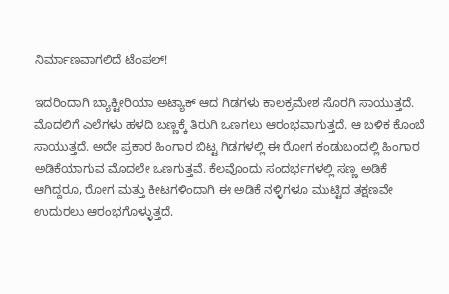ನಿರ್ಮಾಣವಾಗಲಿದೆ ಟೆಂಪಲ್!

ಇದರಿಂದಾಗಿ ಬ್ಯಾಕ್ಟೀರಿಯಾ ಅಟ್ಯಾಕ್ ಆದ ಗಿಡಗಳು ಕಾಲಕ್ರಮೇಶ ಸೊರಗಿ ಸಾಯುತ್ತದೆ. ಮೊದಲಿಗೆ ಎಲೆಗಳು ಹಳದಿ ಬಣ್ಣಕ್ಕೆ ತಿರುಗಿ ಒಣಗಲು ಆರಂಭವಾಗುತ್ತದೆ. ಆ ಬಳಿಕ ಕೊಂಬೆ ಸಾಯುತ್ತದೆ. ಅದೇ ಪ್ರಕಾರ ಹಿಂಗಾರ ಬಿಟ್ಟ ಗಿಡಗಳಲ್ಲಿ ಈ ರೋಗ ಕಂಡುಬಂದಲ್ಲಿ ಹಿಂಗಾರ ಅಡಿಕೆಯಾಗುವ ಮೊದಲೇ ಒಣಗುತ್ತವೆ. ಕೆಲವೊಂದು ಸಂದರ್ಭಗಳಲ್ಲಿ ಸಣ್ಣ ಅಡಿಕೆ ಆಗಿದ್ದರೂ, ರೋಗ ಮತ್ತು ಕೀಟಗಳಿಂದಾಗಿ ಈ ಅಡಿಕೆ ನಳ್ಳಿಗಳೂ ಮುಟ್ಟಿದ ತಕ್ಷಣವೇ ಉದುರಲು ಆರಂಭಗೊಳ್ಳುತ್ತದೆ.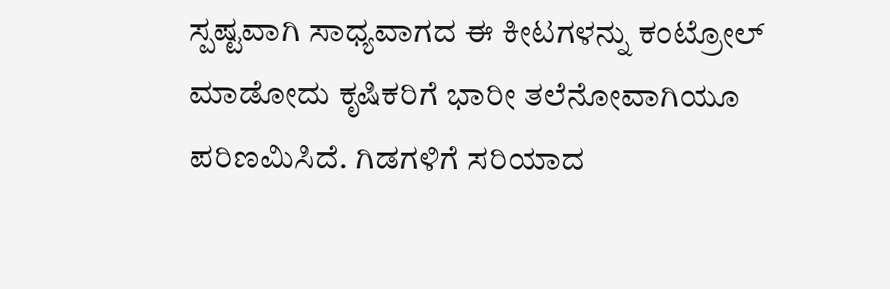ಸ್ಪಷ್ಟವಾಗಿ ಸಾಧ್ಯವಾಗದ ಈ ಕೀಟಗಳನ್ನು ಕಂಟ್ರೋಲ್ ಮಾಡೋದು ಕೃಷಿಕರಿಗೆ ಭಾರೀ ತಲೆನೋವಾಗಿಯೂ ಪರಿಣಮಿಸಿದೆ. ಗಿಡಗಳಿಗೆ ಸರಿಯಾದ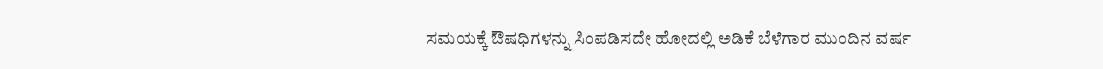ಸಮಯಕ್ಕೆ ಔಷಧಿಗಳನ್ನು ಸಿಂಪಡಿಸದೇ ಹೋದಲ್ಲಿ ಅಡಿಕೆ ಬೆಳೆಗಾರ ಮುಂದಿನ ವರ್ಷ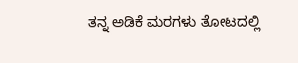ತನ್ನ ಅಡಿಕೆ ಮರಗಳು ತೋಟದಲ್ಲಿ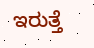ಇರುತ್ತೆ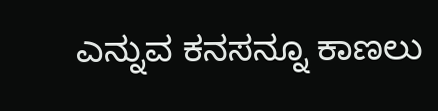ಎನ್ನುವ ಕನಸನ್ನೂ ಕಾಣಲು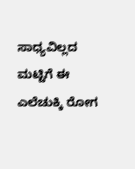ಸಾಧ್ಯವಿಲ್ಲದ ಮಟ್ಟಿಗೆ ಈ ಎಲೆಚುಕ್ಕಿ ರೋಗ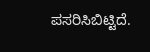ಪಸರಿಸಿಬಿಟ್ಟಿದೆ.